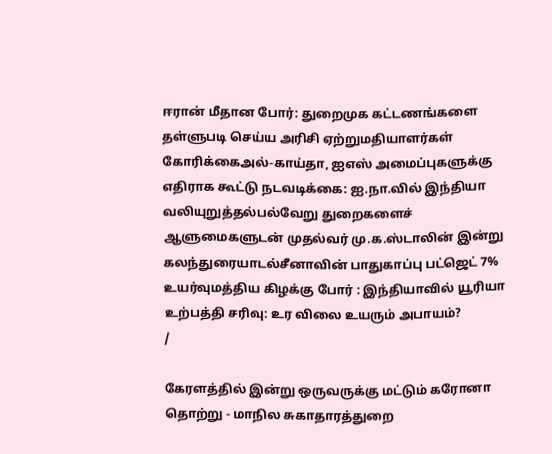ஈரான் மீதான போர்: துறைமுக கட்டணங்களை தள்ளுபடி செய்ய அரிசி ஏற்றுமதியாளர்கள் கோரிக்கைஅல்-காய்தா, ஐஎஸ் அமைப்புகளுக்கு எதிராக கூட்டு நடவடிக்கை: ஐ.நா.வில் இந்தியா வலியுறுத்தல்பல்வேறு துறைகளைச் ஆளுமைகளுடன் முதல்வர் மு.க.ஸ்டாலின் இன்று கலந்துரையாடல்சீனாவின் பாதுகாப்பு பட்ஜெட் 7% உயர்வுமத்திய கிழக்கு போர் : இந்தியாவில் யூரியா உற்பத்தி சரிவு: உர விலை உயரும் அபாயம்?
/

கேரளத்தில் இன்று ஒருவருக்கு மட்டும் கரோனா தொற்று - மாநில சுகாதாரத்துறை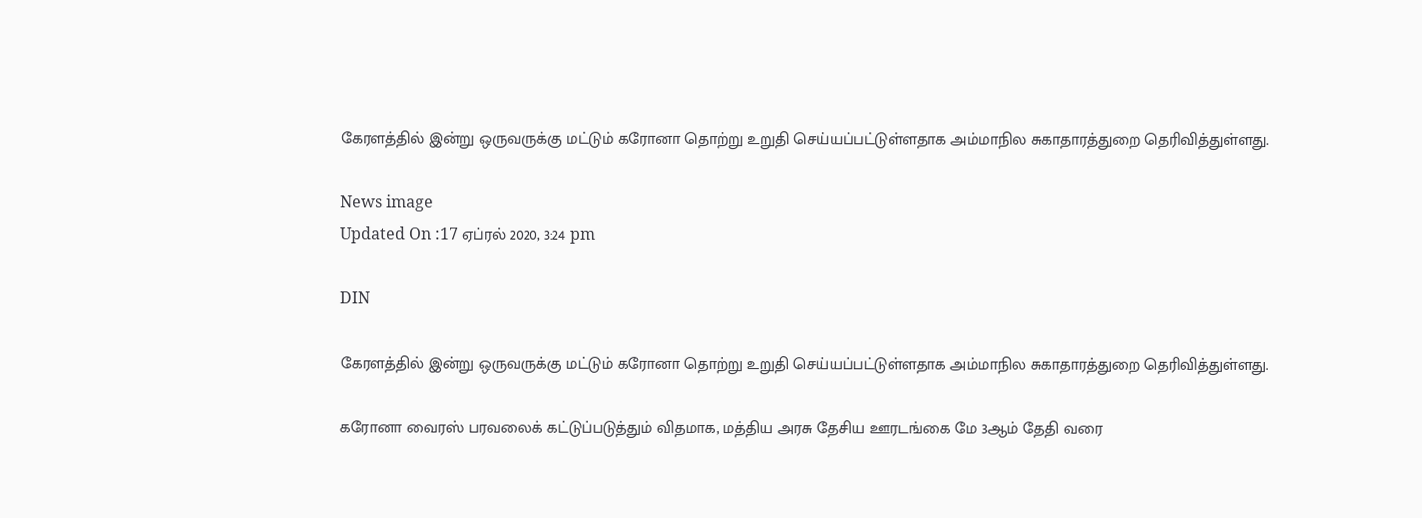கேரளத்தில் இன்று ஒருவருக்கு மட்டும் கரோனா தொற்று உறுதி செய்யப்பட்டுள்ளதாக அம்மாநில சுகாதாரத்துறை தெரிவித்துள்ளது.

News image
Updated On :17 ஏப்ரல் 2020, 3:24 pm

DIN

கேரளத்தில் இன்று ஒருவருக்கு மட்டும் கரோனா தொற்று உறுதி செய்யப்பட்டுள்ளதாக அம்மாநில சுகாதாரத்துறை தெரிவித்துள்ளது.

கரோனா வைரஸ் பரவலைக் கட்டுப்படுத்தும் விதமாக, மத்திய அரசு தேசிய ஊரடங்கை மே 3ஆம் தேதி வரை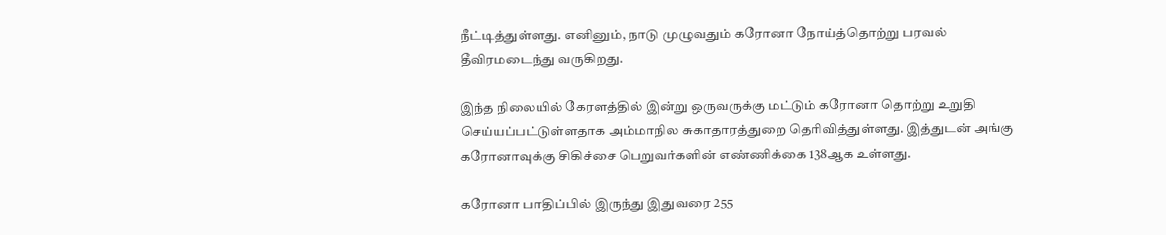நீட்டித்துள்ளது. எனினும், நாடு முழுவதும் கரோனா நோய்த்தொற்று பரவல் தீவிரமடைந்து வருகிறது.

இந்த நிலையில் கேரளத்தில் இன்று ஒருவருக்கு மட்டும் கரோனா தொற்று உறுதி செய்யப்பட்டுள்ளதாக அம்மாநில சுகாதாரத்துறை தெரிவித்துள்ளது. இத்துடன் அங்கு கரோனாவுக்கு சிகிச்சை பெறுவர்களின் எண்ணிக்கை 138ஆக உள்ளது.

கரோனா பாதிப்பில் இருந்து இதுவரை 255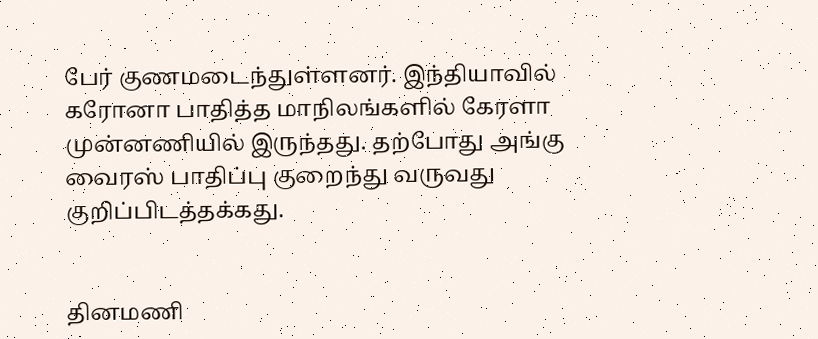பேர் குணமடைந்துள்ளனர். இந்தியாவில் கரோனா பாதித்த மாநிலங்களில் கேரளா முன்னணியில் இருந்தது. தற்போது அங்கு வைரஸ் பாதிப்பு குறைந்து வருவது குறிப்பிடத்தக்கது.


தினமணி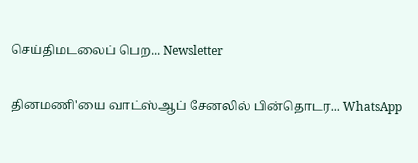செய்திமடலைப் பெற... Newsletter

தினமணி'யை வாட்ஸ்ஆப் சேனலில் பின்தொடர... WhatsApp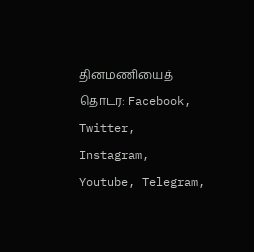தினமணியைத் தொடர: Facebook, Twitter, Instagram, Youtube, Telegram,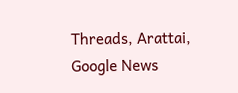Threads, Arattai, Google News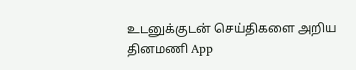உடனுக்குடன் செய்திகளை அறிய தினமணி App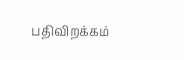பதிவிறக்கம்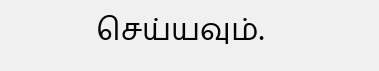செய்யவும்.